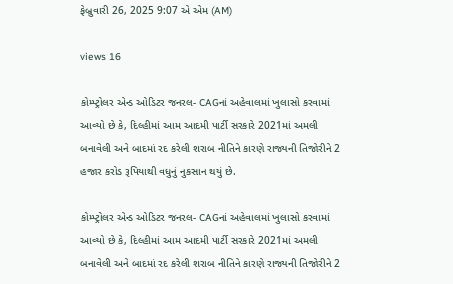ફેબ્રુવારી 26, 2025 9:07 એ એમ (AM)

views 16

કોમ્પ્ટ્રોલર એન્ડ ઓડિટર જનરલ- CAGનાં અહેવાલમાં ખુલાસો કરવામાં આવ્યો છે કે, દિલ્હીમાં આમ આદમી પાર્ટી સરકારે 2021માં અમલી બનાવેલી અને બાદમાં રદ કરેલી શરાબ નીતિને કારણે રાજ્યની તિજોરીને 2 હજાર કરોડ રૂપિયાથી વધુનું નુકસાન થયું છે.

કોમ્પ્ટ્રોલર એન્ડ ઓડિટર જનરલ- CAGનાં અહેવાલમાં ખુલાસો કરવામાં આવ્યો છે કે, દિલ્હીમાં આમ આદમી પાર્ટી સરકારે 2021માં અમલી બનાવેલી અને બાદમાં રદ કરેલી શરાબ નીતિને કારણે રાજ્યની તિજોરીને 2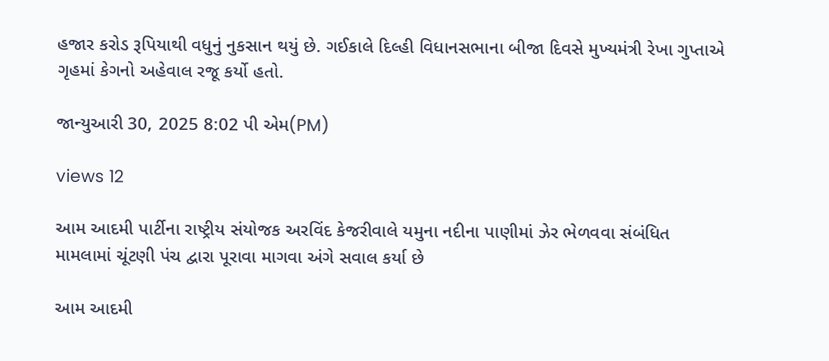હજાર કરોડ રૂપિયાથી વધુનું નુકસાન થયું છે. ગઈકાલે દિલ્હી વિધાનસભાના બીજા દિવસે મુખ્યમંત્રી રેખા ગુપ્તાએ ગૃહમાં કેગનો અહેવાલ રજૂ કર્યો હતો.

જાન્યુઆરી 30, 2025 8:02 પી એમ(PM)

views 12

આમ આદમી પાર્ટીના રાષ્ટ્રીય સંયોજક અરવિંદ કેજરીવાલે યમુના નદીના પાણીમાં ઝેર ભેળવવા સંબંધિત મામલામાં ચૂંટણી પંચ દ્વારા પૂરાવા માગવા અંગે સવાલ કર્યા છે

આમ આદમી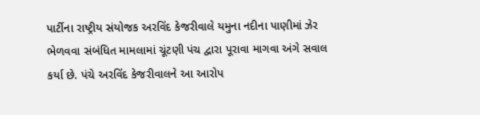પાર્ટીના રાષ્ટ્રીય સંયોજક અરવિંદ કેજરીવાલે યમુના નદીના પાણીમાં ઝેર ભેળવવા સંબંધિત મામલામાં ચૂંટણી પંચ દ્વારા પૂરાવા માગવા અંગે સવાલ કર્યા છે. પંચે અરવિંદ કેજરીવાલને આ આરોપ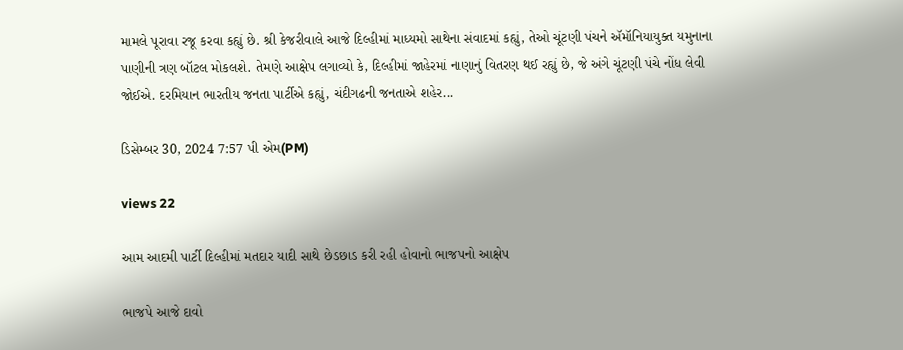મામલે પૂરાવા રજૂ કરવા કહ્યું છે. શ્રી કેજરીવાલે આજે દિલ્હીમાં માધ્યમો સાથેના સંવાદમાં કહ્યું, તેઓ ચૂંટણી પંચને ઍમૉનિયાયુક્ત યમુનાના પાણીની ત્રણ બૉટલ મોકલશે. તેમણે આક્ષેપ લગાવ્યો કે, દિલ્હીમાં જાહેરમાં નાણાનું વિતરણ થઈ રહ્યું છે, જે અંગે ચૂંટણી પંચે નોંધ લેવી જોઈએ. દરમિયાન ભારતીય જનતા પાર્ટીએ કહ્યું, ચંદીગઢની જનતાએ શહેર...

ડિસેમ્બર 30, 2024 7:57 પી એમ(PM)

views 22

આમ આદમી પાર્ટી દિલ્હીમાં મતદાર યાદી સાથે છેડછાડ કરી રહી હોવાનો ભાજપનો આક્ષેપ

ભાજપે આજે દાવો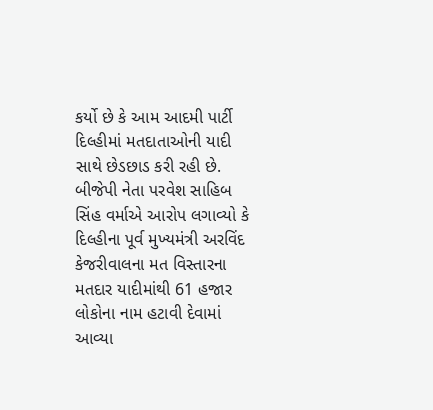કર્યો છે કે આમ આદમી પાર્ટી દિલ્હીમાં મતદાતાઓની યાદી સાથે છેડછાડ કરી રહી છે. બીજેપી નેતા પરવેશ સાહિબ સિંહ વર્માએ આરોપ લગાવ્યો કે દિલ્હીના પૂર્વ મુખ્યમંત્રી અરવિંદ કેજરીવાલના મત વિસ્તારના મતદાર યાદીમાંથી 61 હજાર લોકોના નામ હટાવી દેવામાં આવ્યા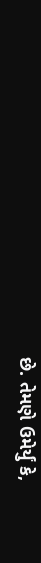છે. તેમણે ઉમેર્યું કે,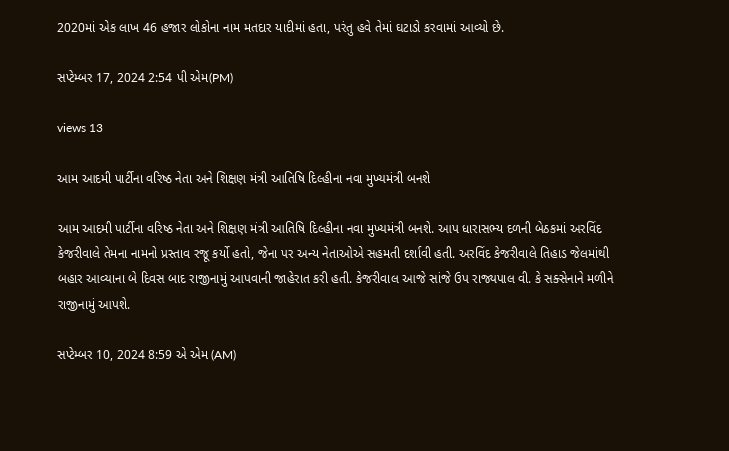2020માં એક લાખ 46 હજાર લોકોના નામ મતદાર યાદીમાં હતા, પરંતુ હવે તેમાં ઘટાડો કરવામાં આવ્યો છે.

સપ્ટેમ્બર 17, 2024 2:54 પી એમ(PM)

views 13

આમ આદમી પાર્ટીના વરિષ્ઠ નેતા અને શિક્ષણ મંત્રી આતિષિ દિલ્હીના નવા મુખ્યમંત્રી બનશે

આમ આદમી પાર્ટીના વરિષ્ઠ નેતા અને શિક્ષણ મંત્રી આતિષિ દિલ્હીના નવા મુખ્યમંત્રી બનશે. આપ ધારાસભ્ય દળની બેઠકમાં અરવિંદ કેજરીવાલે તેમના નામનો પ્રસ્તાવ રજૂ કર્યો હતો, જેના પર અન્ય નેતાઓએ સહમતી દર્શાવી હતી. અરવિંદ કેજરીવાલે તિહાડ જેલમાંથી બહાર આવ્યાના બે દિવસ બાદ રાજીનામું આપવાની જાહેરાત કરી હતી. કેજરીવાલ આજે સાંજે ઉપ રાજ્યપાલ વી. કે સક્સેનાને મળીને રાજીનામું આપશે.

સપ્ટેમ્બર 10, 2024 8:59 એ એમ (AM)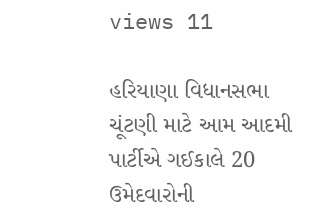views 11

હરિયાણા વિધાનસભા ચૂંટણી માટે આમ આદમી પાર્ટીએ ગઈકાલે 20 ઉમેદવારોની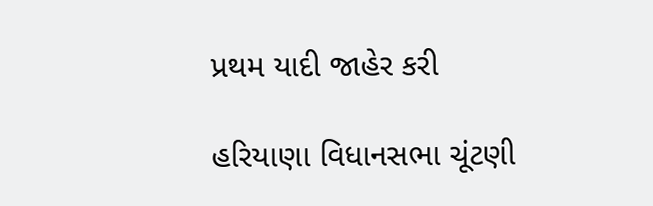પ્રથમ યાદી જાહેર કરી

હરિયાણા વિધાનસભા ચૂંટણી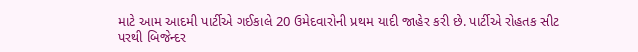માટે આમ આદમી પાર્ટીએ ગઈકાલે 20 ઉમેદવારોની પ્રથમ યાદી જાહેર કરી છે. પાર્ટીએ રોહતક સીટ પરથી બિજેન્દર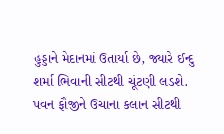હુડ્ડાને મેદાનમાં ઉતાર્યા છે, જ્યારે ઈન્દુ શર્મા ભિવાની સીટથી ચૂંટણી લડશે. પવન ફૌજીને ઉચાના કલાન સીટથી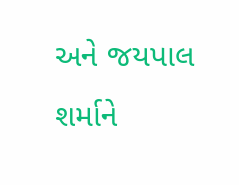અને જયપાલ શર્માને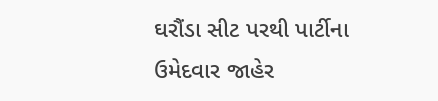ઘરૌંડા સીટ પરથી પાર્ટીના ઉમેદવાર જાહેર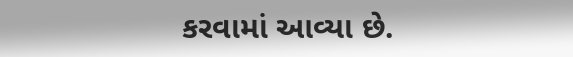કરવામાં આવ્યા છે.